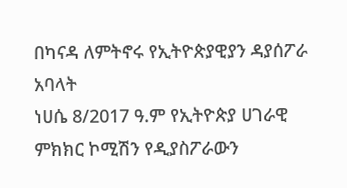በካናዳ ለምትኖሩ የኢትዮጵያዊያን ዳያሰፖራ አባላት
ነሀሴ 8/2017 ዓ.ም የኢትዮጵያ ሀገራዊ ምክክር ኮሚሽን የዲያስፖራውን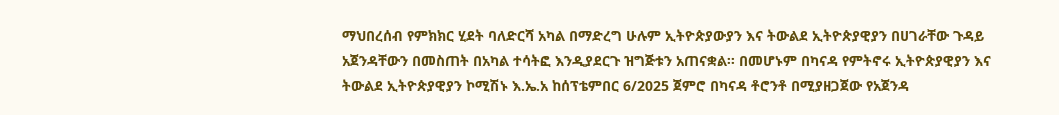ማህበረሰብ የምክክር ሂደት ባለድርሻ አካል በማድረግ ሁሉም ኢትዮጵያውያን እና ትውልደ ኢትዮጵያዊያን በሀገራቸው ጉዳይ አጀንዳቸውን በመስጠት በአካል ተሳትፎ እንዲያደርጉ ዝግጅቱን አጠናቋል፡፡ በመሆኑም በካናዳ የምትኖሩ ኢትዮጵያዊያን እና ትውልደ ኢትዮጵያዊያን ኮሚሽኑ እ.ኤ.አ ከሰፕቴምበር 6/2025 ጀምሮ በካናዳ ቶሮንቶ በሚያዘጋጀው የአጀንዳ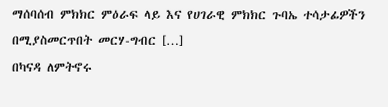ማሰባሰብ ምክክር ምዕራፍ ላይ እና የሀገራዊ ምክክር ጉባኤ ተሳታፊዎችን በሚያስመርጥበት መርሃ-ግብር […]
በካናዳ ለምትኖሩ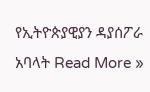የኢትዮጵያዊያን ዳያሰፖራ አባላት Read More »